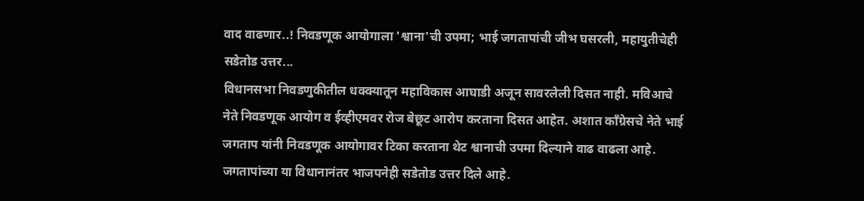वाद वाढणार..! निवडणूक आयोगाला 'श्वाना'ची उपमा; भाई जगतापांची जीभ घसरली, महायुतीचेही सडेतोड उत्तर...
विधानसभा निवडणुकीतील धक्क्यातून महाविकास आघाडी अजून सावरलेली दिसत नाही. मविआचे नेते निवडणूक आयोग व ईव्हीएमवर रोज बेछूट आरोप करताना दिसत आहेत. अशात काँग्रेसचे नेते भाई जगताप यांनी निवडणूक आयोगावर टिका करताना थेट श्वानाची उपमा दिल्याने वाढ वाढला आहे. जगतापांच्या या विधानानंतर भाजपनेही सडेतोड उत्तर दिले आहे.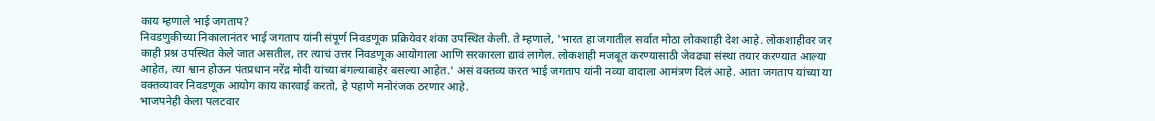काय म्हणाले भाई जगताप?
निवडणुकीच्या निकालानंतर भाई जगताप यांनी संपूर्ण निवडणूक प्रक्रियेवर शंका उपस्थित केली. ते म्हणाले, 'भारत हा जगातील सर्वात मोठा लोकशाही देश आहे. लोकशाहीवर जर काही प्रश्न उपस्थित केले जात असतील, तर त्याचं उत्तर निवडणूक आयोगाला आणि सरकारला द्यावं लागेल. लोकशाही मजबूत करण्यासाठी जेवढ्या संस्था तयार करण्यात आल्या आहेत, त्या श्वान होऊन पंतप्रधान नरेंद्र मोदी यांच्या बंगल्याबाहेर बसल्या आहेत.' असं वक्तव्य करत भाई जगताप यांनी नव्या वादाला आमंत्रण दिलं आहे. आता जगताप यांच्या या वक्तव्यावर निवडणूक आयोग काय कारवाई करतो, हे पहाणे मनोरंजक ठरणार आहे.
भाजपनेही केला पलटवार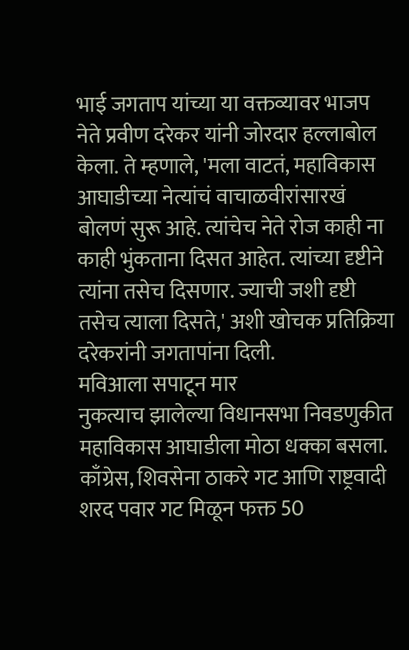भाई जगताप यांच्या या वक्तव्यावर भाजप नेते प्रवीण दरेकर यांनी जोरदार हल्लाबोल केला. ते म्हणाले, 'मला वाटतं, महाविकास आघाडीच्या नेत्यांचं वाचाळवीरांसारखं बोलणं सुरू आहे. त्यांचेच नेते रोज काही ना काही भुंकताना दिसत आहेत. त्यांच्या दृष्टीने त्यांना तसेच दिसणार. ज्याची जशी दृष्टी तसेच त्याला दिसते,' अशी खोचक प्रतिक्रिया दरेकरांनी जगतापांना दिली.
मविआला सपाटून मार
नुकत्याच झालेल्या विधानसभा निवडणुकीत महाविकास आघाडीला मोठा धक्का बसला. काँग्रेस, शिवसेना ठाकरे गट आणि राष्ट्रवादी शरद पवार गट मिळून फक्त 50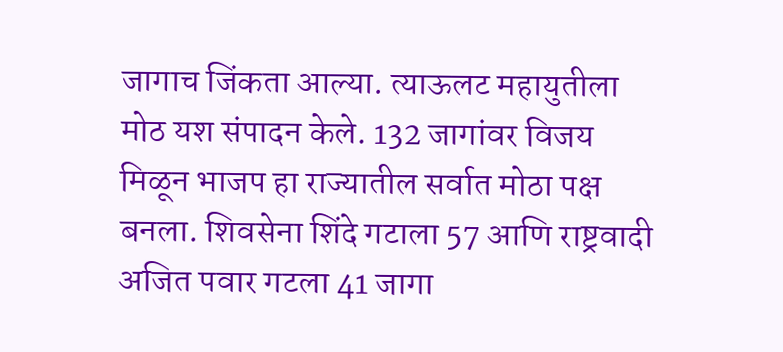जागाच जिंकता आल्या. त्याऊलट महायुतीला मोठ यश संपादन केले. 132 जागांवर विजय मिळून भाजप हा राज्यातील सर्वात मोठा पक्ष बनला. शिवसेना शिंदे गटाला 57 आणि राष्ट्रवादी अजित पवार गटला 41 जागा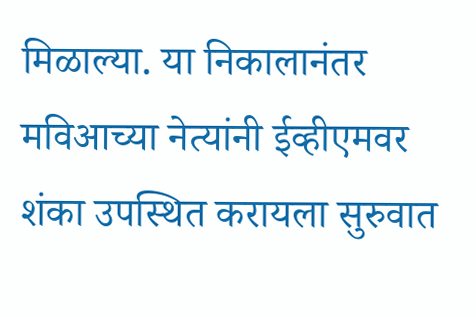मिळाल्या. या निकालानंतर मविआच्या नेत्यांनी ईव्हीएमवर शंका उपस्थित करायला सुरुवात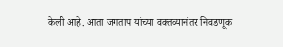केली आहे. आता जगताप यांच्या वक्तव्यानंतर निवडणूक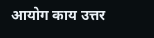आयोग काय उत्तर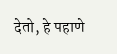देतो, हे पहाणे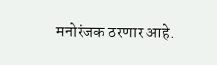मनोरंजक ठरणार आहे.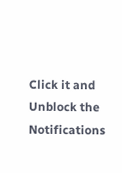Click it and Unblock the Notifications